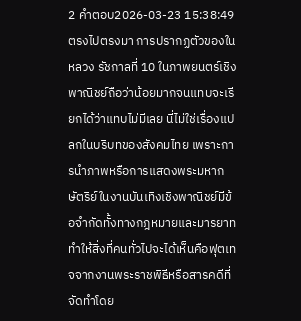2 คำตอบ2026-03-23 15:38:49
ตรงไปตรงมา การปรากฏตัวของในหลวง รัชกาลที่ 10 ในภาพยนตร์เชิงพาณิชย์ถือว่าน้อยมากจนแทบจะเรียกได้ว่าแทบไม่มีเลย นี่ไม่ใช่เรื่องแปลกในบริบทของสังคมไทย เพราะการนำภาพหรือการแสดงพระมหากษัตริย์ในงานบันเทิงเชิงพาณิชย์มีข้อจำกัดทั้งทางกฎหมายและมารยาท ทำให้สิ่งที่คนทั่วไปจะได้เห็นคือฟุตเทจจากงานพระราชพิธีหรือสารคดีที่จัดทำโดย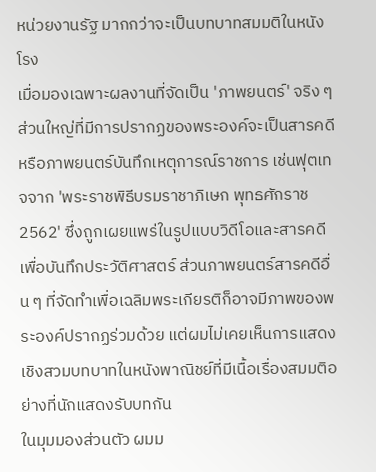หน่วยงานรัฐ มากกว่าจะเป็นบทบาทสมมติในหนังโรง
เมื่อมองเฉพาะผลงานที่จัดเป็น 'ภาพยนตร์' จริง ๆ ส่วนใหญ่ที่มีการปรากฏของพระองค์จะเป็นสารคดีหรือภาพยนตร์บันทึกเหตุการณ์ราชการ เช่นฟุตเทจจาก 'พระราชพิธีบรมราชาภิเษก พุทธศักราช 2562' ซึ่งถูกเผยแพร่ในรูปแบบวิดีโอและสารคดีเพื่อบันทึกประวัติศาสตร์ ส่วนภาพยนตร์สารคดีอื่น ๆ ที่จัดทำเพื่อเฉลิมพระเกียรติก็อาจมีภาพของพระองค์ปรากฏร่วมด้วย แต่ผมไม่เคยเห็นการแสดงเชิงสวมบทบาทในหนังพาณิชย์ที่มีเนื้อเรื่องสมมติอย่างที่นักแสดงรับบทกัน
ในมุมมองส่วนตัว ผมม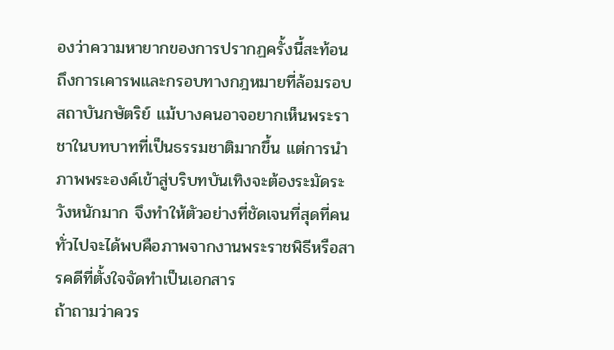องว่าความหายากของการปรากฏครั้งนี้สะท้อนถึงการเคารพและกรอบทางกฎหมายที่ล้อมรอบสถาบันกษัตริย์ แม้บางคนอาจอยากเห็นพระราชาในบทบาทที่เป็นธรรมชาติมากขึ้น แต่การนำภาพพระองค์เข้าสู่บริบทบันเทิงจะต้องระมัดระวังหนักมาก จึงทำให้ตัวอย่างที่ชัดเจนที่สุดที่คนทั่วไปจะได้พบคือภาพจากงานพระราชพิธีหรือสารคดีที่ตั้งใจจัดทำเป็นเอกสาร
ถ้าถามว่าควร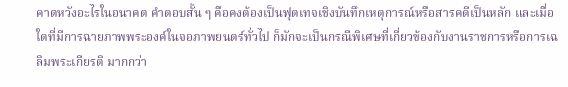คาดหวังอะไรในอนาคต คำตอบสั้น ๆ คือคงต้องเป็นฟุตเทจเชิงบันทึกเหตุการณ์หรือสารคดีเป็นหลัก และเมื่อใดที่มีการฉายภาพพระองค์ในจอภาพยนตร์ทั่วไป ก็มักจะเป็นกรณีพิเศษที่เกี่ยวข้องกับงานราชการหรือการเฉลิมพระเกียรติ มากกว่า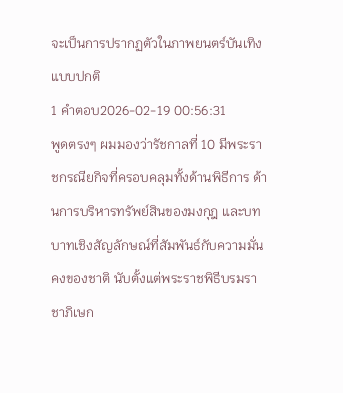จะเป็นการปรากฏตัวในภาพยนตร์บันเทิงแบบปกติ
1 คำตอบ2026-02-19 00:56:31
พูดตรงๆ ผมมองว่ารัชกาลที่ 10 มีพระราชกรณียกิจที่ครอบคลุมทั้งด้านพิธีการ ด้านการบริหารทรัพย์สินของมงกุฎ และบทบาทเชิงสัญลักษณ์ที่สัมพันธ์กับความมั่นคงของชาติ นับตั้งแต่พระราชพิธีบรมราชาภิเษก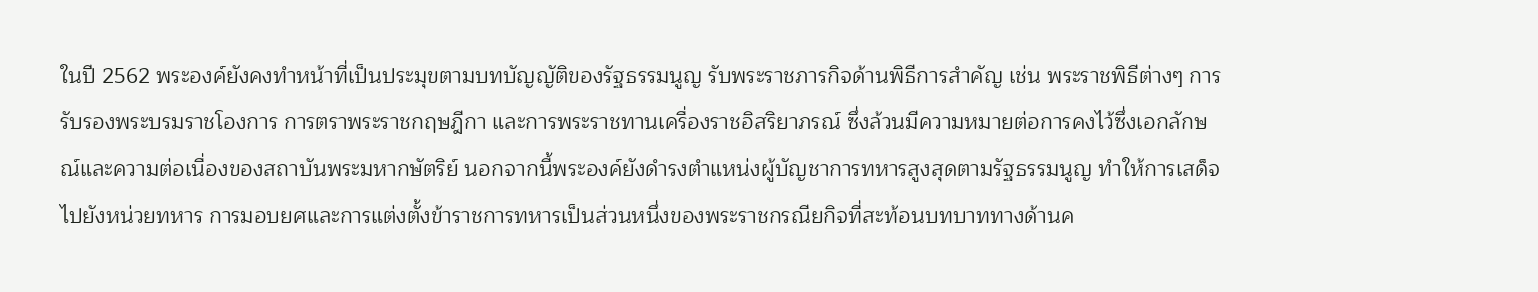ในปี 2562 พระองค์ยังคงทำหน้าที่เป็นประมุขตามบทบัญญัติของรัฐธรรมนูญ รับพระราชภารกิจด้านพิธีการสำคัญ เช่น พระราชพิธีต่างๆ การรับรองพระบรมราชโองการ การตราพระราชกฤษฎีกา และการพระราชทานเครื่องราชอิสริยาภรณ์ ซึ่งล้วนมีความหมายต่อการคงไว้ซึ่งเอกลักษณ์และความต่อเนื่องของสถาบันพระมหากษัตริย์ นอกจากนี้พระองค์ยังดำรงตำแหน่งผู้บัญชาการทหารสูงสุดตามรัฐธรรมนูญ ทำให้การเสด็จไปยังหน่วยทหาร การมอบยศและการแต่งตั้งข้าราชการทหารเป็นส่วนหนึ่งของพระราชกรณียกิจที่สะท้อนบทบาททางด้านค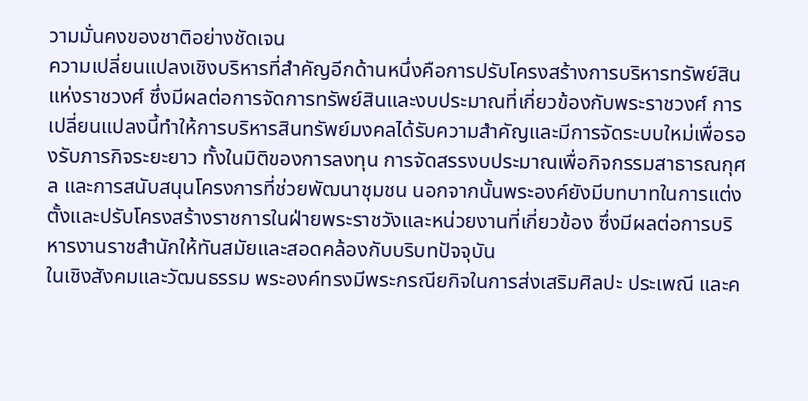วามมั่นคงของชาติอย่างชัดเจน
ความเปลี่ยนแปลงเชิงบริหารที่สำคัญอีกด้านหนึ่งคือการปรับโครงสร้างการบริหารทรัพย์สินแห่งราชวงศ์ ซึ่งมีผลต่อการจัดการทรัพย์สินและงบประมาณที่เกี่ยวข้องกับพระราชวงศ์ การเปลี่ยนแปลงนี้ทำให้การบริหารสินทรัพย์มงคลได้รับความสำคัญและมีการจัดระบบใหม่เพื่อรองรับภารกิจระยะยาว ทั้งในมิติของการลงทุน การจัดสรรงบประมาณเพื่อกิจกรรมสาธารณกุศล และการสนับสนุนโครงการที่ช่วยพัฒนาชุมชน นอกจากนั้นพระองค์ยังมีบทบาทในการแต่งตั้งและปรับโครงสร้างราชการในฝ่ายพระราชวังและหน่วยงานที่เกี่ยวข้อง ซึ่งมีผลต่อการบริหารงานราชสำนักให้ทันสมัยและสอดคล้องกับบริบทปัจจุบัน
ในเชิงสังคมและวัฒนธรรม พระองค์ทรงมีพระกรณียกิจในการส่งเสริมศิลปะ ประเพณี และค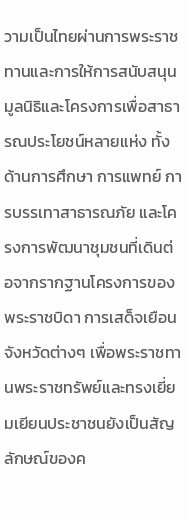วามเป็นไทยผ่านการพระราชทานและการให้การสนับสนุนมูลนิธิและโครงการเพื่อสาธารณประโยชน์หลายแห่ง ทั้งด้านการศึกษา การแพทย์ การบรรเทาสาธารณภัย และโครงการพัฒนาชุมชนที่เดินต่อจากรากฐานโครงการของพระราชบิดา การเสด็จเยือนจังหวัดต่างๆ เพื่อพระราชทานพระราชทรัพย์และทรงเยี่ยมเยียนประชาชนยังเป็นสัญลักษณ์ของค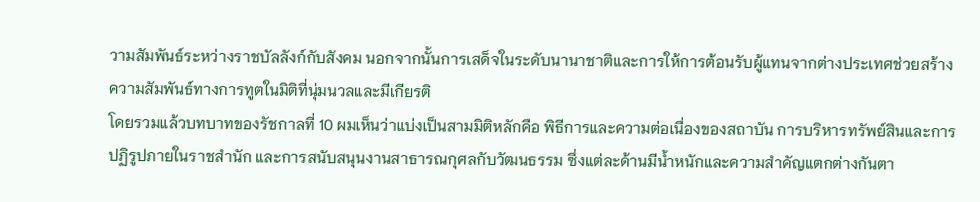วามสัมพันธ์ระหว่างราชบัลลังก์กับสังคม นอกจากนั้นการเสด็จในระดับนานาชาติและการให้การต้อนรับผู้แทนจากต่างประเทศช่วยสร้างความสัมพันธ์ทางการทูตในมิติที่นุ่มนวลและมีเกียรติ
โดยรวมแล้วบทบาทของรัชกาลที่ 10 ผมเห็นว่าแบ่งเป็นสามมิติหลักคือ พิธีการและความต่อเนื่องของสถาบัน การบริหารทรัพย์สินและการปฏิรูปภายในราชสำนัก และการสนับสนุนงานสาธารณกุศลกับวัฒนธรรม ซึ่งแต่ละด้านมีน้ำหนักและความสำคัญแตกต่างกันตา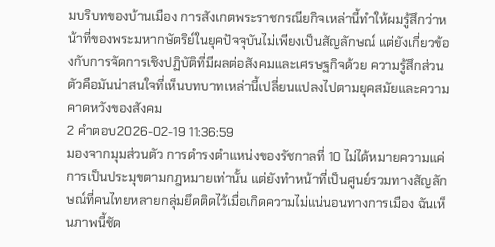มบริบทของบ้านเมือง การสังเกตพระราชกรณียกิจเหล่านี้ทำให้ผมรู้สึกว่าหน้าที่ของพระมหากษัตริย์ในยุคปัจจุบันไม่เพียงเป็นสัญลักษณ์ แต่ยังเกี่ยวข้องกับการจัดการเชิงปฏิบัติที่มีผลต่อสังคมและเศรษฐกิจด้วย ความรู้สึกส่วนตัวคือมันน่าสนใจที่เห็นบทบาทเหล่านี้เปลี่ยนแปลงไปตามยุคสมัยและความคาดหวังของสังคม
2 คำตอบ2026-02-19 11:36:59
มองจากมุมส่วนตัว การดำรงตำแหน่งของรัชกาลที่ 10 ไม่ได้หมายความแค่การเป็นประมุขตามกฎหมายเท่านั้น แต่ยังทำหน้าที่เป็นศูนย์รวมทางสัญลักษณ์ที่คนไทยหลายกลุ่มยึดติดไว้เมื่อเกิดความไม่แน่นอนทางการเมือง ฉันเห็นภาพนี้ชัด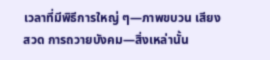เวลาที่มีพิธีการใหญ่ ๆ—ภาพขบวน เสียงสวด การถวายบังคม—สิ่งเหล่านั้น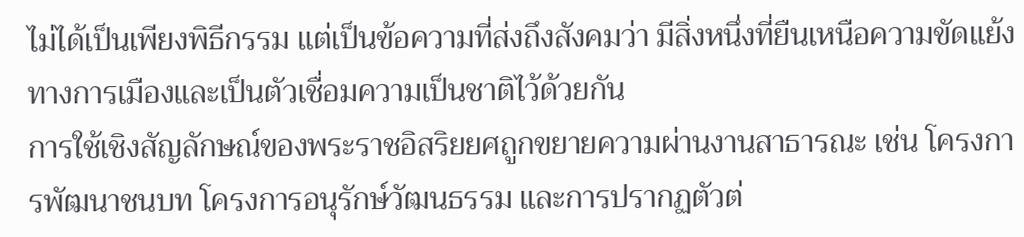ไม่ได้เป็นเพียงพิธีกรรม แต่เป็นข้อความที่ส่งถึงสังคมว่า มีสิ่งหนึ่งที่ยืนเหนือความขัดแย้งทางการเมืองและเป็นตัวเชื่อมความเป็นชาติไว้ด้วยกัน
การใช้เชิงสัญลักษณ์ของพระราชอิสริยยศถูกขยายความผ่านงานสาธารณะ เช่น โครงการพัฒนาชนบท โครงการอนุรักษ์วัฒนธรรม และการปรากฏตัวต่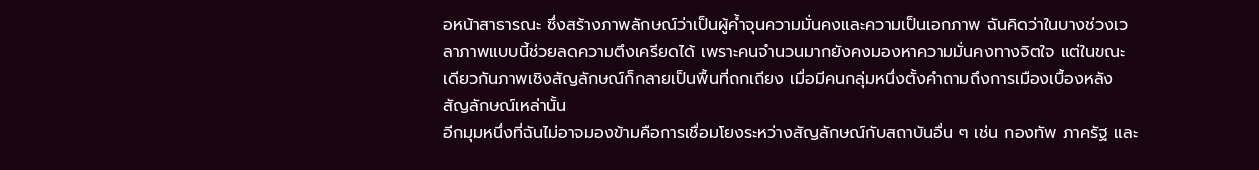อหน้าสาธารณะ ซึ่งสร้างภาพลักษณ์ว่าเป็นผู้ค้ำจุนความมั่นคงและความเป็นเอกภาพ ฉันคิดว่าในบางช่วงเวลาภาพแบบนี้ช่วยลดความตึงเครียดได้ เพราะคนจำนวนมากยังคงมองหาความมั่นคงทางจิตใจ แต่ในขณะเดียวกันภาพเชิงสัญลักษณ์ก็กลายเป็นพื้นที่ถกเถียง เมื่อมีคนกลุ่มหนึ่งตั้งคำถามถึงการเมืองเบื้องหลังสัญลักษณ์เหล่านั้น
อีกมุมหนึ่งที่ฉันไม่อาจมองข้ามคือการเชื่อมโยงระหว่างสัญลักษณ์กับสถาบันอื่น ๆ เช่น กองทัพ ภาครัฐ และ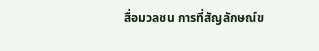สื่อมวลชน การที่สัญลักษณ์ข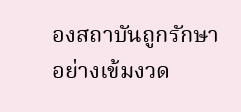องสถาบันถูกรักษาอย่างเข้มงวด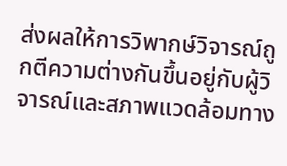ส่งผลให้การวิพากษ์วิจารณ์ถูกตีความต่างกันขึ้นอยู่กับผู้วิจารณ์และสภาพแวดล้อมทาง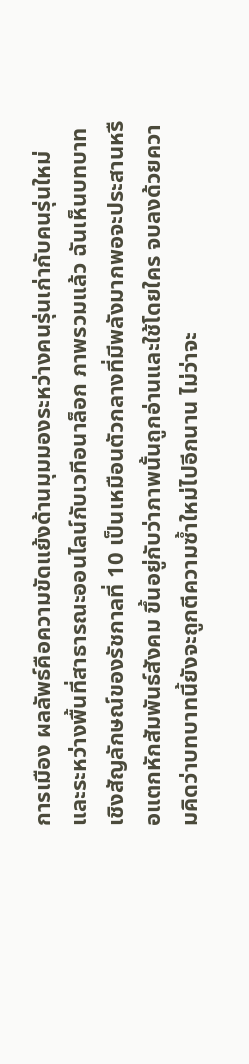การเมือง ผลลัพธ์คือความขัดแย้งด้านมุมมองระหว่างคนรุ่นเก่ากับคนรุ่นใหม่ และระหว่างพื้นที่สาธารณะออนไลน์กับเวทีอนาล็อก ภาพรวมแล้ว ฉันเห็นบทบาทเชิงสัญลักษณ์ของรัชกาลที่ 10 เป็นเหมือนตัวกลางที่มีพลังมากพอจะประสานหรือแตกหักสัมพันธ์สังคม ขึ้นอยู่กับว่าภาพนั้นถูกอ่านและใช้โดยใคร จบลงด้วยความคิดว่าบทบาทนี้ยังจะถูกตีความซ้ำใหม่ไปอีกนาน ไม่ว่าจะ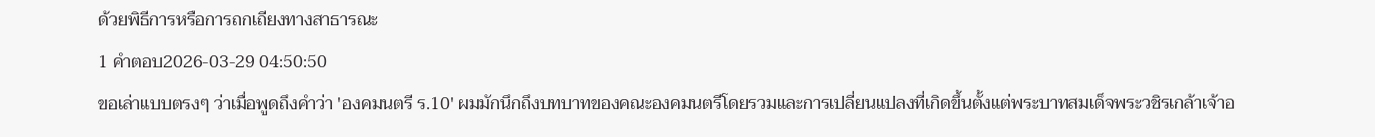ด้วยพิธีการหรือการถกเถียงทางสาธารณะ
1 คำตอบ2026-03-29 04:50:50
ขอเล่าแบบตรงๆ ว่าเมื่อพูดถึงคำว่า 'องคมนตรี ร.10' ผมมักนึกถึงบทบาทของคณะองคมนตรีโดยรวมและการเปลี่ยนแปลงที่เกิดขึ้นตั้งแต่พระบาทสมเด็จพระวชิรเกล้าเจ้าอ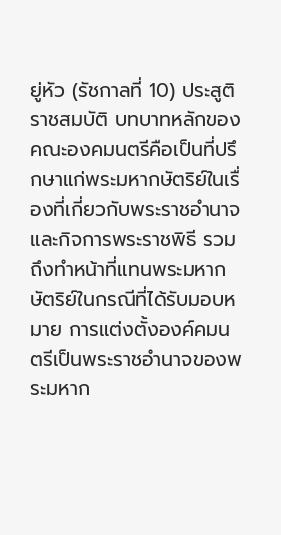ยู่หัว (รัชกาลที่ 10) ประสูติราชสมบัติ บทบาทหลักของคณะองคมนตรีคือเป็นที่ปรึกษาแก่พระมหากษัตริย์ในเรื่องที่เกี่ยวกับพระราชอำนาจและกิจการพระราชพิธี รวมถึงทำหน้าที่แทนพระมหากษัตริย์ในกรณีที่ได้รับมอบหมาย การแต่งตั้งองค์คมนตรีเป็นพระราชอำนาจของพระมหาก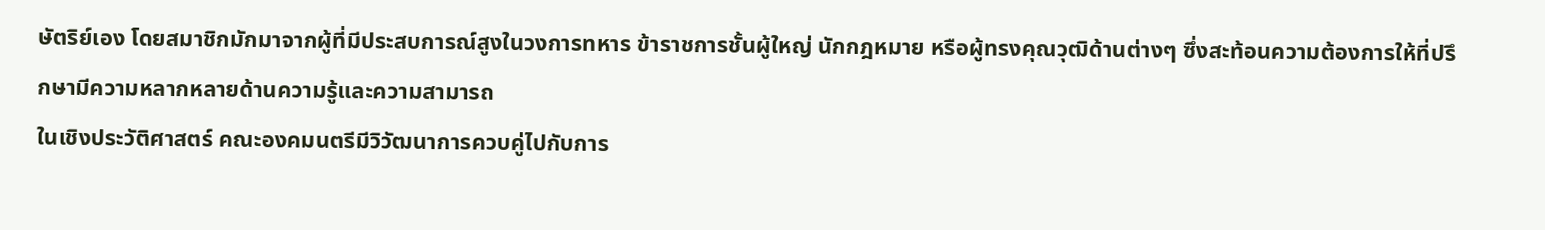ษัตริย์เอง โดยสมาชิกมักมาจากผู้ที่มีประสบการณ์สูงในวงการทหาร ข้าราชการชั้นผู้ใหญ่ นักกฎหมาย หรือผู้ทรงคุณวุฒิด้านต่างๆ ซึ่งสะท้อนความต้องการให้ที่ปรึกษามีความหลากหลายด้านความรู้และความสามารถ
ในเชิงประวัติศาสตร์ คณะองคมนตรีมีวิวัฒนาการควบคู่ไปกับการ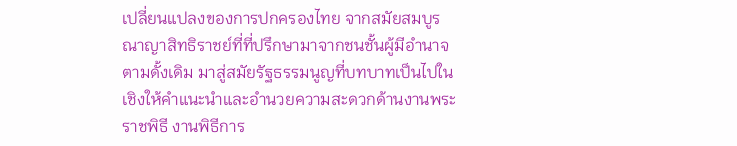เปลี่ยนแปลงของการปกครองไทย จากสมัยสมบูรณาญาสิทธิราชย์ที่ที่ปรึกษามาจากชนชั้นผู้มีอำนาจตามดั้งเดิม มาสู่สมัยรัฐธรรมนูญที่บทบาทเป็นไปในเชิงให้คำแนะนำและอำนวยความสะดวกด้านงานพระราชพิธี งานพิธีการ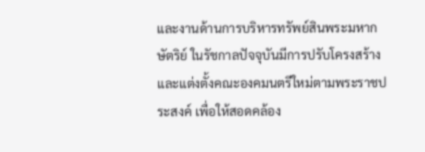และงานด้านการบริหารทรัพย์สินพระมหากษัตริย์ ในรัชกาลปัจจุบันมีการปรับโครงสร้างและแต่งตั้งคณะองคมนตรีใหม่ตามพระราชประสงค์ เพื่อให้สอดคล้อง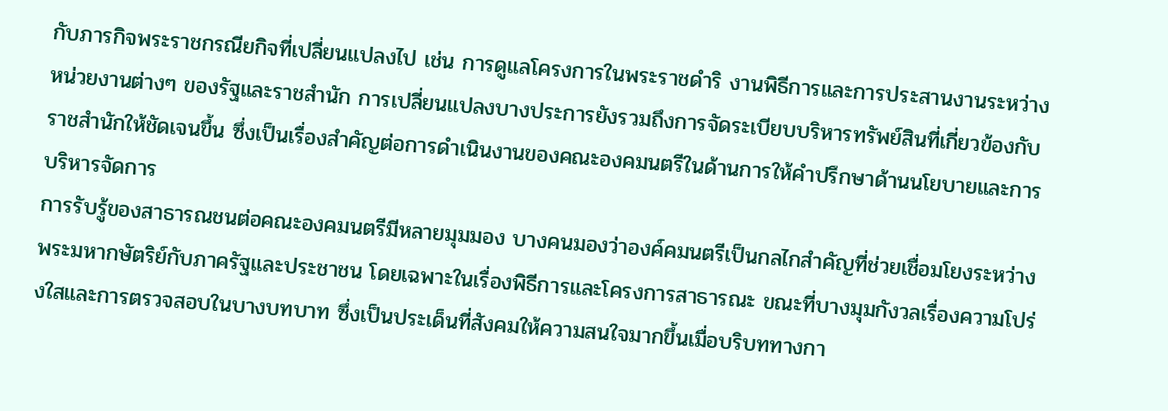กับภารกิจพระราชกรณียกิจที่เปลี่ยนแปลงไป เช่น การดูแลโครงการในพระราชดำริ งานพิธีการและการประสานงานระหว่างหน่วยงานต่างๆ ของรัฐและราชสำนัก การเปลี่ยนแปลงบางประการยังรวมถึงการจัดระเบียบบริหารทรัพย์สินที่เกี่ยวข้องกับราชสำนักให้ชัดเจนขึ้น ซึ่งเป็นเรื่องสำคัญต่อการดำเนินงานของคณะองคมนตรีในด้านการให้คำปรึกษาด้านนโยบายและการบริหารจัดการ
การรับรู้ของสาธารณชนต่อคณะองคมนตรีมีหลายมุมมอง บางคนมองว่าองค์คมนตรีเป็นกลไกสำคัญที่ช่วยเชื่อมโยงระหว่างพระมหากษัตริย์กับภาครัฐและประชาชน โดยเฉพาะในเรื่องพิธีการและโครงการสาธารณะ ขณะที่บางมุมกังวลเรื่องความโปร่งใสและการตรวจสอบในบางบทบาท ซึ่งเป็นประเด็นที่สังคมให้ความสนใจมากขึ้นเมื่อบริบททางกา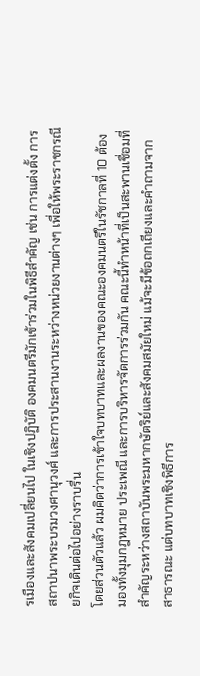รเมืองและสังคมเปลี่ยนไป ในเชิงปฏิบัติ องคมนตรีมักเข้าร่วมในพิธีสำคัญ เช่น การแต่งตั้ง การสถาปนาพระบรมวงศานุวงศ์ และการประสานงานระหว่างหน่วยงานต่างๆ เพื่อให้พระราชกรณียกิจเดินต่อไปอย่างราบรื่น
โดยส่วนตัวแล้ว ผมคิดว่าการเข้าใจบทบาทและผลงานของคณะองคมนตรีในรัชกาลที่ 10 ต้องมองทั้งมุมกฎหมาย ประเพณี และการบริหารจัดการร่วมกัน คณะนี้ทำหน้าที่เป็นสะพานเชื่อมที่สำคัญระหว่างสถาบันพระมหากษัตริย์และสังคมสมัยใหม่ แม้จะมีข้อถกเถียงและคำถามจากสาธารณะ แต่บทบาทเชิงพิธีการ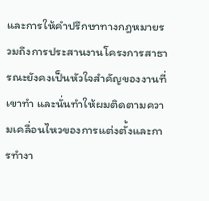และการให้คำปรึกษาทางกฎหมายรวมถึงการประสานงานโครงการสาธารณะยังคงเป็นหัวใจสำคัญของงานที่เขาทำ และนั่นทำให้ผมติดตามความเคลื่อนไหวของการแต่งตั้งและการทำงา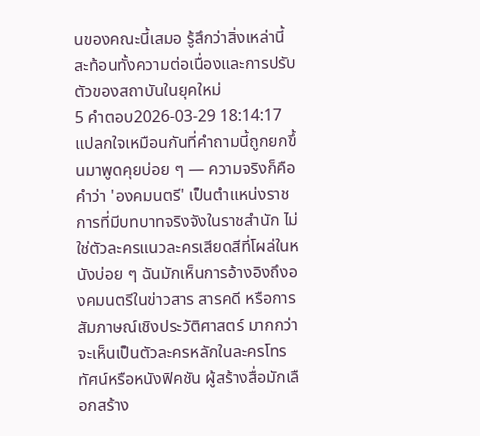นของคณะนี้เสมอ รู้สึกว่าสิ่งเหล่านี้สะท้อนทั้งความต่อเนื่องและการปรับตัวของสถาบันในยุคใหม่
5 คำตอบ2026-03-29 18:14:17
แปลกใจเหมือนกันที่คำถามนี้ถูกยกขึ้นมาพูดคุยบ่อย ๆ — ความจริงก็คือคำว่า 'องคมนตรี' เป็นตำแหน่งราชการที่มีบทบาทจริงจังในราชสำนัก ไม่ใช่ตัวละครแนวละครเสียดสีที่โผล่ในหนังบ่อย ๆ ฉันมักเห็นการอ้างอิงถึงองคมนตรีในข่าวสาร สารคดี หรือการสัมภาษณ์เชิงประวัติศาสตร์ มากกว่าจะเห็นเป็นตัวละครหลักในละครโทรทัศน์หรือหนังฟิคชัน ผู้สร้างสื่อมักเลือกสร้าง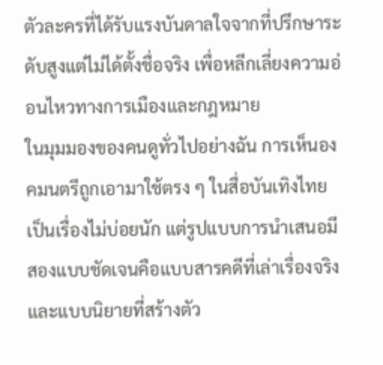ตัวละครที่ได้รับแรงบันดาลใจจากที่ปรึกษาระดับสูงแต่ไม่ได้ตั้งชื่อจริง เพื่อหลีกเลี่ยงความอ่อนไหวทางการเมืองและกฎหมาย
ในมุมมองของคนดูทั่วไปอย่างฉัน การเห็นองคมนตรีถูกเอามาใช้ตรง ๆ ในสื่อบันเทิงไทยเป็นเรื่องไม่บ่อยนัก แต่รูปแบบการนำเสนอมีสองแบบชัดเจนคือแบบสารคดีที่เล่าเรื่องจริงและแบบนิยายที่สร้างตัว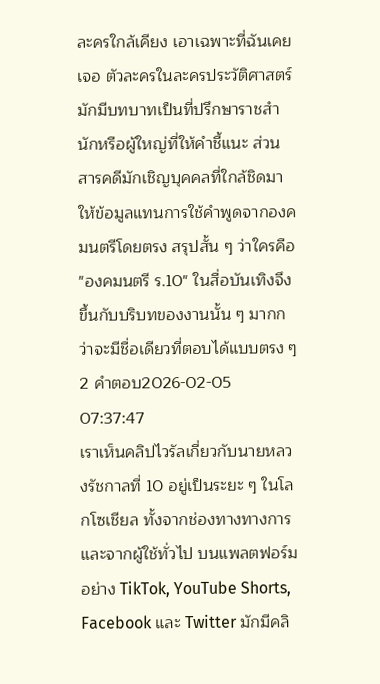ละครใกล้เคียง เอาเฉพาะที่ฉันเคยเจอ ตัวละครในละครประวัติศาสตร์มักมีบทบาทเป็นที่ปรึกษาราชสำนักหรือผู้ใหญ่ที่ให้คำชี้แนะ ส่วนสารคดีมักเชิญบุคคลที่ใกล้ชิดมาให้ข้อมูลแทนการใช้คำพูดจากองคมนตรีโดยตรง สรุปสั้น ๆ ว่าใครคือ "องคมนตรี ร.10" ในสื่อบันเทิงจึงขึ้นกับบริบทของงานนั้น ๆ มากกว่าจะมีชื่อเดียวที่ตอบได้แบบตรง ๆ
2 คำตอบ2026-02-05 07:37:47
เราเห็นคลิปไวรัลเกี่ยวกับนายหลวงรัชกาลที่ 10 อยู่เป็นระยะ ๆ ในโลกโซเชียล ทั้งจากช่องทางทางการและจากผู้ใช้ทั่วไป บนแพลตฟอร์มอย่าง TikTok, YouTube Shorts, Facebook และ Twitter มักมีคลิ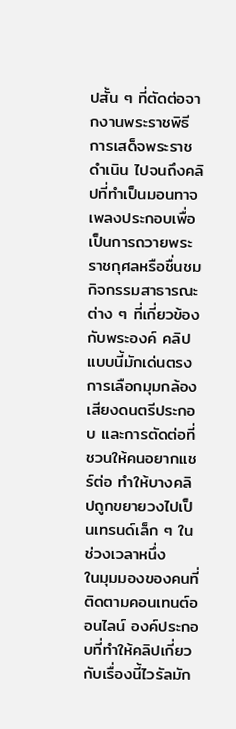ปสั้น ๆ ที่ตัดต่อจากงานพระราชพิธี การเสด็จพระราชดำเนิน ไปจนถึงคลิปที่ทำเป็นมอนทาจเพลงประกอบเพื่อเป็นการถวายพระราชกุศลหรือชื่นชมกิจกรรมสาธารณะต่าง ๆ ที่เกี่ยวข้องกับพระองค์ คลิปแบบนี้มักเด่นตรงการเลือกมุมกล้อง เสียงดนตรีประกอบ และการตัดต่อที่ชวนให้คนอยากแชร์ต่อ ทำให้บางคลิปถูกขยายวงไปเป็นเทรนด์เล็ก ๆ ในช่วงเวลาหนึ่ง
ในมุมมองของคนที่ติดตามคอนเทนต์ออนไลน์ องค์ประกอบที่ทำให้คลิปเกี่ยวกับเรื่องนี้ไวรัลมัก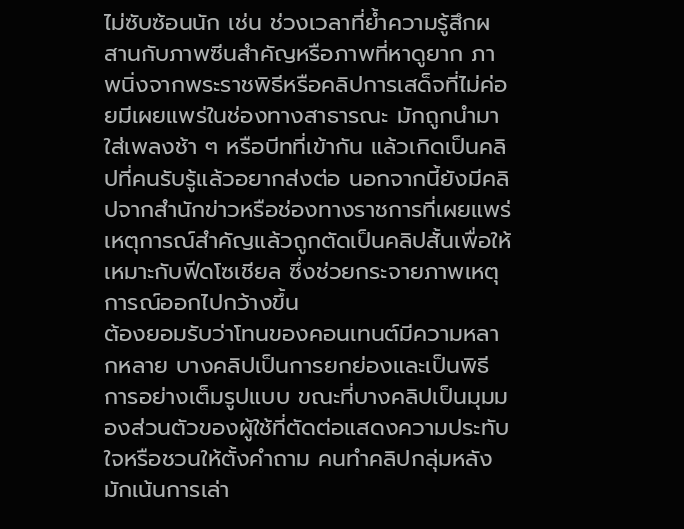ไม่ซับซ้อนนัก เช่น ช่วงเวลาที่ย้ำความรู้สึกผสานกับภาพซีนสำคัญหรือภาพที่หาดูยาก ภาพนิ่งจากพระราชพิธีหรือคลิปการเสด็จที่ไม่ค่อยมีเผยแพร่ในช่องทางสาธารณะ มักถูกนำมาใส่เพลงช้า ๆ หรือบีทที่เข้ากัน แล้วเกิดเป็นคลิปที่คนรับรู้แล้วอยากส่งต่อ นอกจากนี้ยังมีคลิปจากสำนักข่าวหรือช่องทางราชการที่เผยแพร่เหตุการณ์สำคัญแล้วถูกตัดเป็นคลิปสั้นเพื่อให้เหมาะกับฟีดโซเชียล ซึ่งช่วยกระจายภาพเหตุการณ์ออกไปกว้างขึ้น
ต้องยอมรับว่าโทนของคอนเทนต์มีความหลากหลาย บางคลิปเป็นการยกย่องและเป็นพิธีการอย่างเต็มรูปแบบ ขณะที่บางคลิปเป็นมุมมองส่วนตัวของผู้ใช้ที่ตัดต่อแสดงความประทับใจหรือชวนให้ตั้งคำถาม คนทำคลิปกลุ่มหลังมักเน้นการเล่า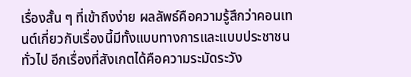เรื่องสั้น ๆ ที่เข้าถึงง่าย ผลลัพธ์คือความรู้สึกว่าคอนเทนต์เกี่ยวกับเรื่องนี้มีทั้งแบบทางการและแบบประชาชนทั่วไป อีกเรื่องที่สังเกตได้คือความระมัดระวัง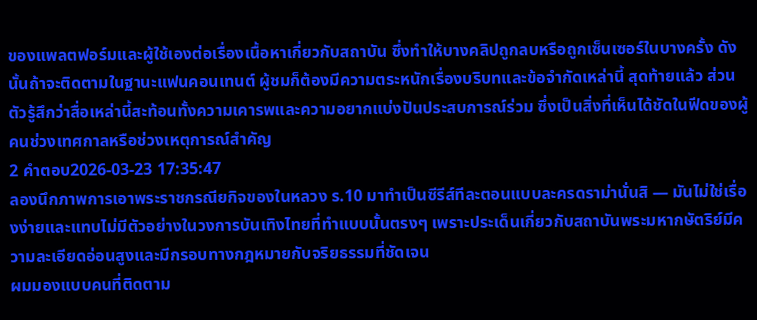ของแพลตฟอร์มและผู้ใช้เองต่อเรื่องเนื้อหาเกี่ยวกับสถาบัน ซึ่งทำให้บางคลิปถูกลบหรือถูกเซ็นเซอร์ในบางครั้ง ดังนั้นถ้าจะติดตามในฐานะแฟนคอนเทนต์ ผู้ชมก็ต้องมีความตระหนักเรื่องบริบทและข้อจำกัดเหล่านี้ สุดท้ายแล้ว ส่วนตัวรู้สึกว่าสื่อเหล่านี้สะท้อนทั้งความเคารพและความอยากแบ่งปันประสบการณ์ร่วม ซึ่งเป็นสิ่งที่เห็นได้ชัดในฟีดของผู้คนช่วงเทศกาลหรือช่วงเหตุการณ์สำคัญ
2 คำตอบ2026-03-23 17:35:47
ลองนึกภาพการเอาพระราชกรณียกิจของในหลวง ร.10 มาทำเป็นซีรีส์ทีละตอนแบบละครดราม่านั่นสิ — มันไม่ใช่เรื่องง่ายและแทบไม่มีตัวอย่างในวงการบันเทิงไทยที่ทำแบบนั้นตรงๆ เพราะประเด็นเกี่ยวกับสถาบันพระมหากษัตริย์มีความละเอียดอ่อนสูงและมีกรอบทางกฎหมายกับจริยธรรมที่ชัดเจน
ผมมองแบบคนที่ติดตาม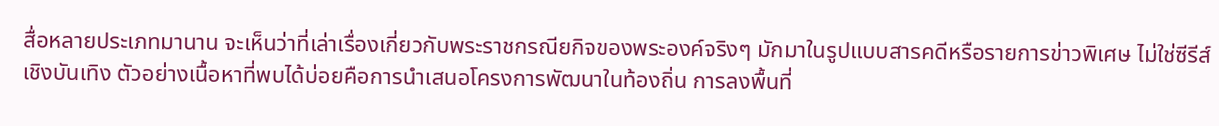สื่อหลายประเภทมานาน จะเห็นว่าที่เล่าเรื่องเกี่ยวกับพระราชกรณียกิจของพระองค์จริงๆ มักมาในรูปแบบสารคดีหรือรายการข่าวพิเศษ ไม่ใช่ซีรีส์เชิงบันเทิง ตัวอย่างเนื้อหาที่พบได้บ่อยคือการนำเสนอโครงการพัฒนาในท้องถิ่น การลงพื้นที่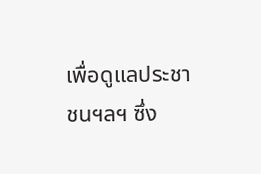เพื่อดูแลประชาชนฯลฯ ซึ่ง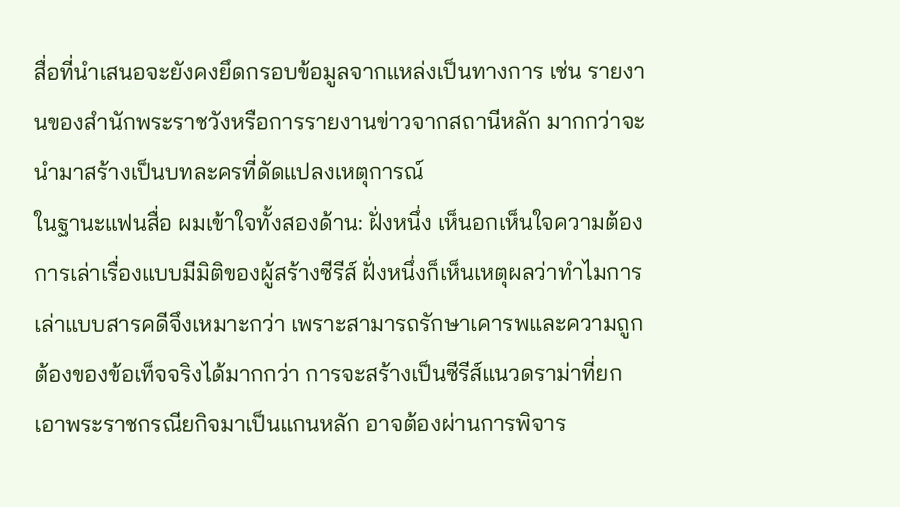สื่อที่นำเสนอจะยังคงยึดกรอบข้อมูลจากแหล่งเป็นทางการ เช่น รายงานของสำนักพระราชวังหรือการรายงานข่าวจากสถานีหลัก มากกว่าจะนำมาสร้างเป็นบทละครที่ดัดแปลงเหตุการณ์
ในฐานะแฟนสื่อ ผมเข้าใจทั้งสองด้าน: ฝั่งหนึ่ง เห็นอกเห็นใจความต้องการเล่าเรื่องแบบมีมิติของผู้สร้างซีรีส์ ฝั่งหนึ่งก็เห็นเหตุผลว่าทำไมการเล่าแบบสารคดีจึงเหมาะกว่า เพราะสามารถรักษาเคารพและความถูกต้องของข้อเท็จจริงได้มากกว่า การจะสร้างเป็นซีรีส์แนวดราม่าที่ยกเอาพระราชกรณียกิจมาเป็นแกนหลัก อาจต้องผ่านการพิจาร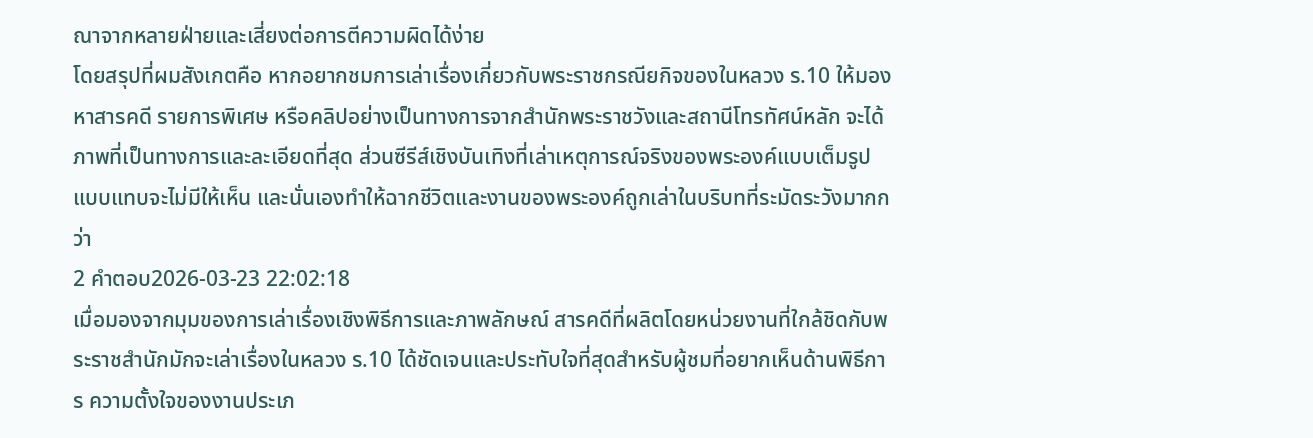ณาจากหลายฝ่ายและเสี่ยงต่อการตีความผิดได้ง่าย
โดยสรุปที่ผมสังเกตคือ หากอยากชมการเล่าเรื่องเกี่ยวกับพระราชกรณียกิจของในหลวง ร.10 ให้มองหาสารคดี รายการพิเศษ หรือคลิปอย่างเป็นทางการจากสำนักพระราชวังและสถานีโทรทัศน์หลัก จะได้ภาพที่เป็นทางการและละเอียดที่สุด ส่วนซีรีส์เชิงบันเทิงที่เล่าเหตุการณ์จริงของพระองค์แบบเต็มรูปแบบแทบจะไม่มีให้เห็น และนั่นเองทำให้ฉากชีวิตและงานของพระองค์ถูกเล่าในบริบทที่ระมัดระวังมากกว่า
2 คำตอบ2026-03-23 22:02:18
เมื่อมองจากมุมของการเล่าเรื่องเชิงพิธีการและภาพลักษณ์ สารคดีที่ผลิตโดยหน่วยงานที่ใกล้ชิดกับพระราชสำนักมักจะเล่าเรื่องในหลวง ร.10 ได้ชัดเจนและประทับใจที่สุดสำหรับผู้ชมที่อยากเห็นด้านพิธีการ ความตั้งใจของงานประเภ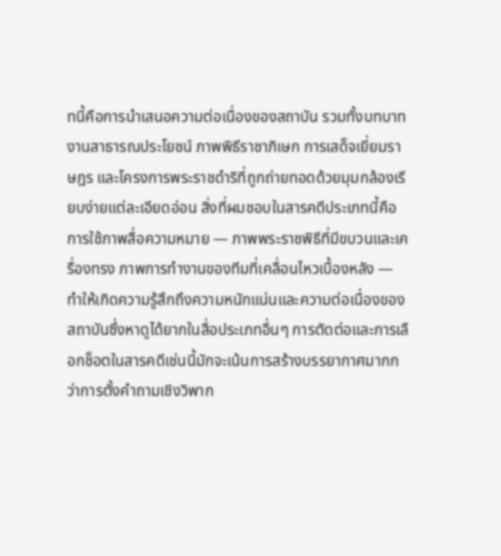ทนี้คือการนำเสนอความต่อเนื่องของสถาบัน รวมทั้งบทบาทงานสาธารณประโยชน์ ภาพพิธีราชาภิเษก การเสด็จเยี่ยมราษฎร และโครงการพระราชดำริที่ถูกถ่ายทอดด้วยมุมกล้องเรียบง่ายแต่ละเอียดอ่อน สิ่งที่ผมชอบในสารคดีประเภทนี้คือการใช้ภาพสื่อความหมาย — ภาพพระราชพิธีที่มีขบวนและเครื่องทรง ภาพการทำงานของทีมที่เคลื่อนไหวเบื้องหลัง — ทำให้เกิดความรู้สึกถึงความหนักแน่นและความต่อเนื่องของสถาบันซึ่งหาดูได้ยากในสื่อประเภทอื่นๆ การตัดต่อและการเลือกช็อตในสารคดีเช่นนี้มักจะเน้นการสร้างบรรยากาศมากกว่าการตั้งคำถามเชิงวิพาก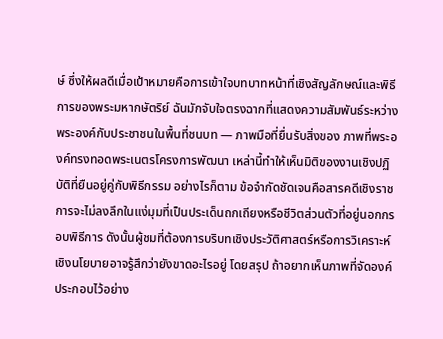ษ์ ซึ่งให้ผลดีเมื่อเป้าหมายคือการเข้าใจบทบาทหน้าที่เชิงสัญลักษณ์และพิธีการของพระมหากษัตริย์ ฉันมักจับใจตรงฉากที่แสดงความสัมพันธ์ระหว่างพระองค์กับประชาชนในพื้นที่ชนบท — ภาพมือที่ยื่นรับสิ่งของ ภาพที่พระองค์ทรงทอดพระเนตรโครงการพัฒนา เหล่านี้ทำให้เห็นมิติของงานเชิงปฏิบัติที่ยืนอยู่คู่กับพิธีกรรม อย่างไรก็ตาม ข้อจำกัดชัดเจนคือสารคดีเชิงราชการจะไม่ลงลึกในแง่มุมที่เป็นประเด็นถกเถียงหรือชีวิตส่วนตัวที่อยู่นอกกรอบพิธีการ ดังนั้นผู้ชมที่ต้องการบริบทเชิงประวัติศาสตร์หรือการวิเคราะห์เชิงนโยบายอาจรู้สึกว่ายังขาดอะไรอยู่ โดยสรุป ถ้าอยากเห็นภาพที่จัดองค์ประกอบไว้อย่าง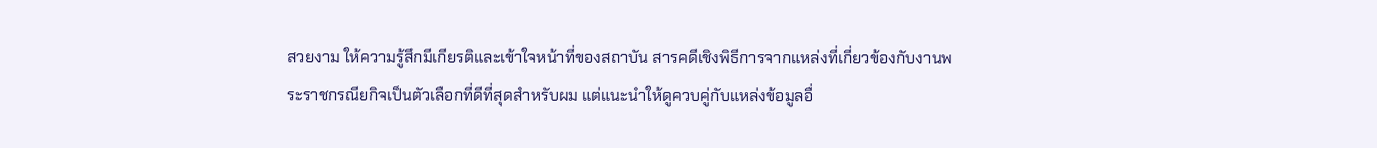สวยงาม ให้ความรู้สึกมีเกียรติและเข้าใจหน้าที่ของสถาบัน สารคดีเชิงพิธีการจากแหล่งที่เกี่ยวข้องกับงานพระราชกรณียกิจเป็นตัวเลือกที่ดีที่สุดสำหรับผม แต่แนะนำให้ดูควบคู่กับแหล่งข้อมูลอื่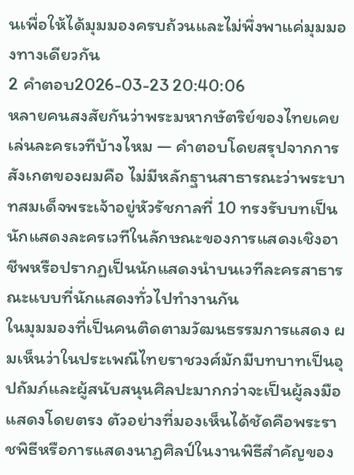นเพื่อให้ได้มุมมองครบถ้วนและไม่พึ่งพาแค่มุมมองทางเดียวกัน
2 คำตอบ2026-03-23 20:40:06
หลายคนสงสัยกันว่าพระมหากษัตริย์ของไทยเคยเล่นละครเวทีบ้างไหม — คำตอบโดยสรุปจากการสังเกตของผมคือ ไม่มีหลักฐานสาธารณะว่าพระบาทสมเด็จพระเจ้าอยู่หัวรัชกาลที่ 10 ทรงรับบทเป็นนักแสดงละครเวทีในลักษณะของการแสดงเชิงอาชีพหรือปรากฏเป็นนักแสดงนำบนเวทีละครสาธารณะแบบที่นักแสดงทั่วไปทำงานกัน
ในมุมมองที่เป็นคนติดตามวัฒนธรรมการแสดง ผมเห็นว่าในประเพณีไทยราชวงศ์มักมีบทบาทเป็นอุปถัมภ์และผู้สนับสนุนศิลปะมากกว่าจะเป็นผู้ลงมือแสดงโดยตรง ตัวอย่างที่มองเห็นได้ชัดคือพระราชพิธีหรือการแสดงนาฏศิลป์ในงานพิธีสำคัญของ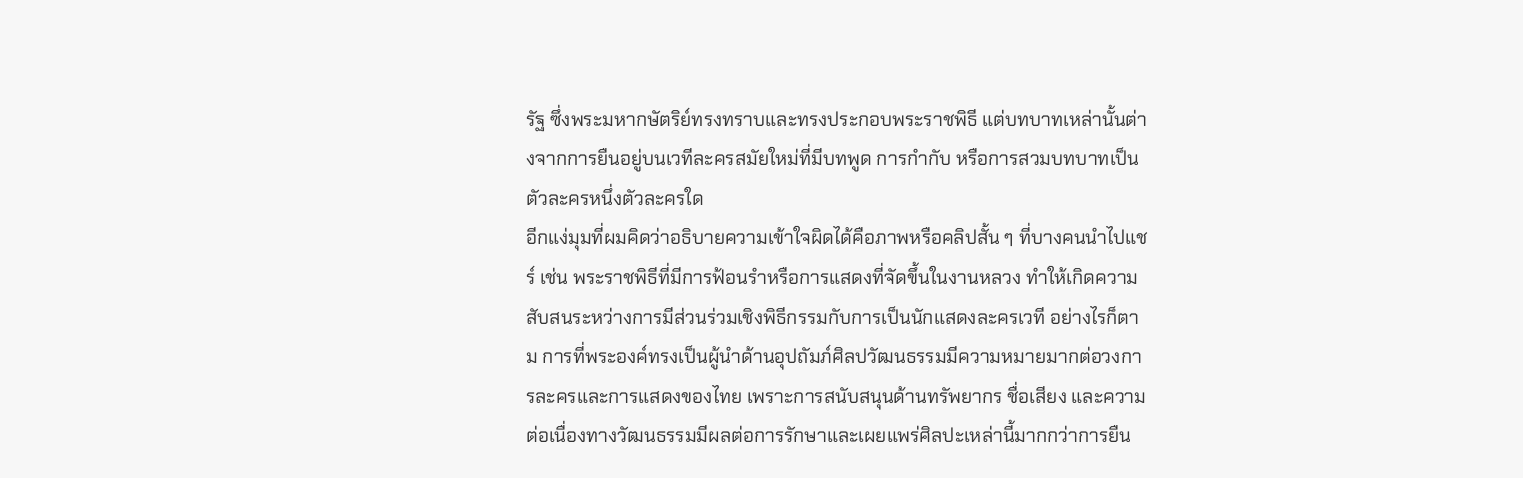รัฐ ซึ่งพระมหากษัตริย์ทรงทราบและทรงประกอบพระราชพิธี แต่บทบาทเหล่านั้นต่างจากการยืนอยู่บนเวทีละครสมัยใหม่ที่มีบทพูด การกำกับ หรือการสวมบทบาทเป็นตัวละครหนึ่งตัวละครใด
อีกแง่มุมที่ผมคิดว่าอธิบายความเข้าใจผิดได้คือภาพหรือคลิปสั้น ๆ ที่บางคนนำไปแชร์ เช่น พระราชพิธีที่มีการฟ้อนรำหรือการแสดงที่จัดขึ้นในงานหลวง ทำให้เกิดความสับสนระหว่างการมีส่วนร่วมเชิงพิธีกรรมกับการเป็นนักแสดงละครเวที อย่างไรก็ตาม การที่พระองค์ทรงเป็นผู้นำด้านอุปถัมภ์ศิลปวัฒนธรรมมีความหมายมากต่อวงการละครและการแสดงของไทย เพราะการสนับสนุนด้านทรัพยากร ชื่อเสียง และความต่อเนื่องทางวัฒนธรรมมีผลต่อการรักษาและเผยแพร่ศิลปะเหล่านี้มากกว่าการยืน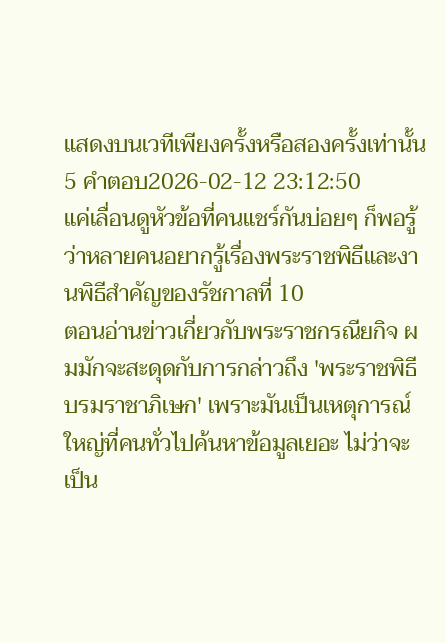แสดงบนเวทีเพียงครั้งหรือสองครั้งเท่านั้น
5 คำตอบ2026-02-12 23:12:50
แค่เลื่อนดูหัวข้อที่คนแชร์กันบ่อยๆ ก็พอรู้ว่าหลายคนอยากรู้เรื่องพระราชพิธีและงานพิธีสำคัญของรัชกาลที่ 10
ตอนอ่านข่าวเกี่ยวกับพระราชกรณียกิจ ผมมักจะสะดุดกับการกล่าวถึง 'พระราชพิธีบรมราชาภิเษก' เพราะมันเป็นเหตุการณ์ใหญ่ที่คนทั่วไปค้นหาข้อมูลเยอะ ไม่ว่าจะเป็น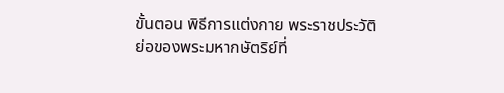ขั้นตอน พิธีการแต่งกาย พระราชประวัติย่อของพระมหากษัตริย์ที่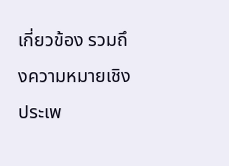เกี่ยวข้อง รวมถึงความหมายเชิงประเพ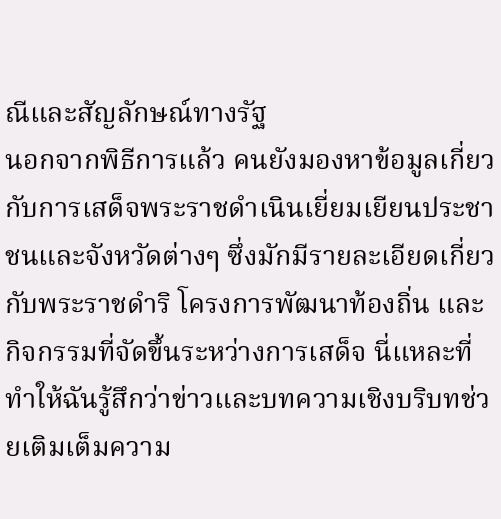ณีและสัญลักษณ์ทางรัฐ
นอกจากพิธีการแล้ว คนยังมองหาข้อมูลเกี่ยวกับการเสด็จพระราชดำเนินเยี่ยมเยียนประชาชนและจังหวัดต่างๆ ซึ่งมักมีรายละเอียดเกี่ยวกับพระราชดำริ โครงการพัฒนาท้องถิ่น และกิจกรรมที่จัดขึ้นระหว่างการเสด็จ นี่แหละที่ทำให้ฉันรู้สึกว่าข่าวและบทความเชิงบริบทช่วยเติมเต็มความ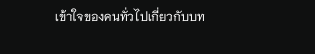เข้าใจของคนทั่วไปเกี่ยวกับบท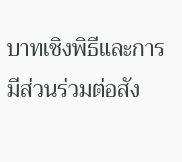บาทเชิงพิธีและการมีส่วนร่วมต่อสัง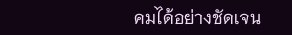คมได้อย่างชัดเจน